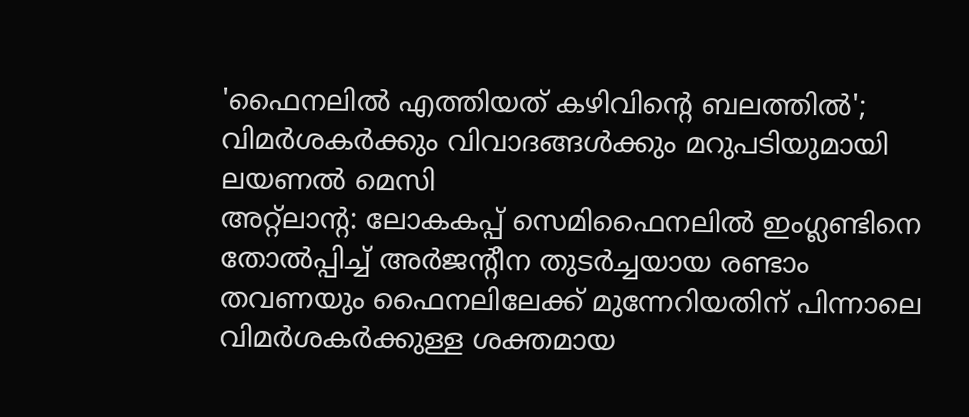'ഫൈനലിൽ എത്തിയത് കഴിവിന്റെ ബലത്തിൽ'; വിമർശകർക്കും വിവാദങ്ങൾക്കും മറുപടിയുമായി ലയണൽ മെസി
അറ്റ്ലാന്റ: ലോകകപ്പ് സെമിഫൈനലിൽ ഇംഗ്ലണ്ടിനെ തോൽപ്പിച്ച് അർജന്റീന തുടർച്ചയായ രണ്ടാം തവണയും ഫൈനലിലേക്ക് മുന്നേറിയതിന് പിന്നാലെ വിമർശകർക്കുള്ള ശക്തമായ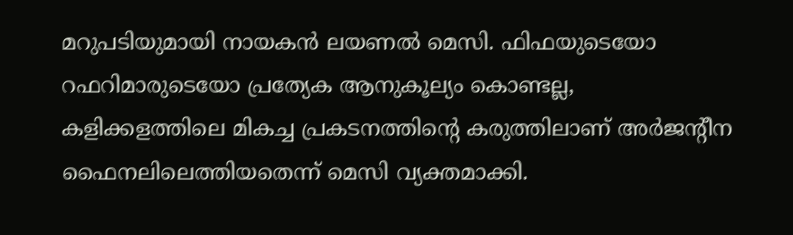മറുപടിയുമായി നായകൻ ലയണൽ മെസി. ഫിഫയുടെയോ റഫറിമാരുടെയോ പ്രത്യേക ആനുകൂല്യം കൊണ്ടല്ല, കളിക്കളത്തിലെ മികച്ച പ്രകടനത്തിന്റെ കരുത്തിലാണ് അർജന്റീന ഫൈനലിലെത്തിയതെന്ന് മെസി വ്യക്തമാക്കി.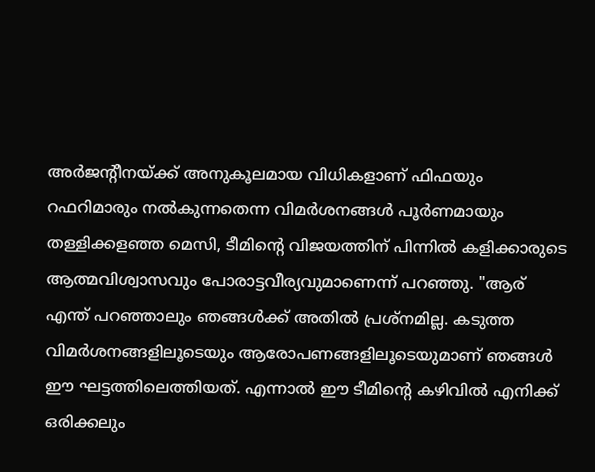അർജന്റീനയ്ക്ക് അനുകൂലമായ വിധികളാണ് ഫിഫയും റഫറിമാരും നൽകുന്നതെന്ന വിമർശനങ്ങൾ പൂർണമായും തള്ളിക്കളഞ്ഞ മെസി, ടീമിന്റെ വിജയത്തിന് പിന്നിൽ കളിക്കാരുടെ ആത്മവിശ്വാസവും പോരാട്ടവീര്യവുമാണെന്ന് പറഞ്ഞു. "ആര് എന്ത് പറഞ്ഞാലും ഞങ്ങൾക്ക് അതിൽ പ്രശ്നമില്ല. കടുത്ത വിമർശനങ്ങളിലൂടെയും ആരോപണങ്ങളിലൂടെയുമാണ് ഞങ്ങൾ ഈ ഘട്ടത്തിലെത്തിയത്. എന്നാൽ ഈ ടീമിന്റെ കഴിവിൽ എനിക്ക് ഒരിക്കലും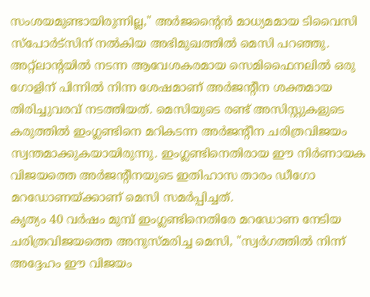സംശയമുണ്ടായിരുന്നില്ല," അർജന്റൈൻ മാധ്യമമായ ടിവൈസി സ്പോർട്സിന് നൽകിയ അഭിമുഖത്തിൽ മെസി പറഞ്ഞു.
അറ്റ്ലാന്റയിൽ നടന്ന ആവേശകരമായ സെമിഫൈനലിൽ ഒരു ഗോളിന് പിന്നിൽ നിന്ന ശേഷമാണ് അർജന്റീന ശക്തമായ തിരിച്ചുവരവ് നടത്തിയത്. മെസിയുടെ രണ്ട് അസിസ്റ്റുകളുടെ കരുത്തിൽ ഇംഗ്ലണ്ടിനെ മറികടന്ന അർജന്റീന ചരിത്രവിജയം സ്വന്തമാക്കുകയായിരുന്നു. ഇംഗ്ലണ്ടിനെതിരായ ഈ നിർണായക വിജയത്തെ അർജന്റീനയുടെ ഇതിഹാസ താരം ഡീഗോ മറഡോണയ്ക്കാണ് മെസി സമർപ്പിച്ചത്.
കൃത്യം 40 വർഷം മുമ്പ് ഇംഗ്ലണ്ടിനെതിരേ മറഡോണ നേടിയ ചരിത്രവിജയത്തെ അനുസ്മരിച്ച മെസി, "സ്വർഗത്തിൽ നിന്ന് അദ്ദേഹം ഈ വിജയം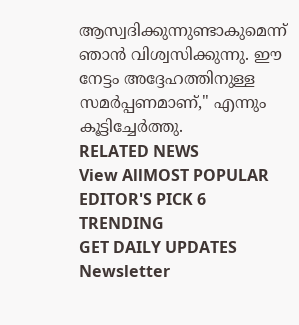ആസ്വദിക്കുന്നുണ്ടാകുമെന്ന് ഞാൻ വിശ്വസിക്കുന്നു. ഈ നേട്ടം അദ്ദേഹത്തിനുള്ള സമർപ്പണമാണ്," എന്നും കൂട്ടിച്ചേർത്തു.
RELATED NEWS
View AllMOST POPULAR
EDITOR'S PICK 6
TRENDING
GET DAILY UPDATES
Newsletter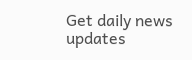Get daily news updates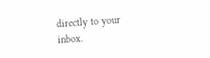directly to your inbox.